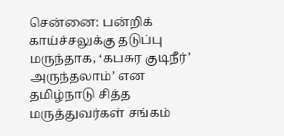சென்னை: பன்றிக் காய்ச்சலுக்கு தடுப்பு மருந்தாக, ‘கபசுர குடிநீர்’ அருந்தலாம்’ என தமிழ்நாடு சித்த மருத்துவர்கள் சங்கம்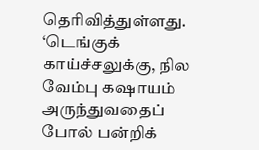தெரிவித்துள்ளது. ‘டெங்குக் காய்ச்சலுக்கு, நில வேம்பு கஷாயம் அருந்துவதைப் போல் பன்றிக்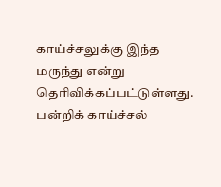காய்ச்சலுக்கு இந்த மருந்து என்று தெரிவிக்கப்பட்டுள்ளது. பன்றிக் காய்ச்சல்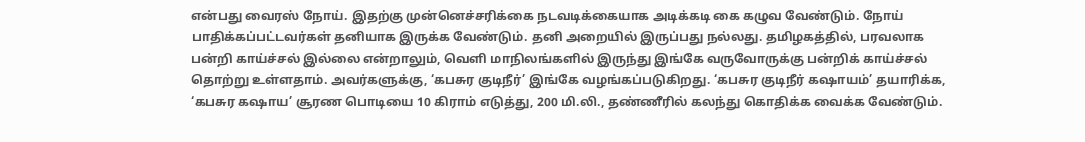என்பது வைரஸ் நோய். இதற்கு முன்னெச்சரிக்கை நடவடிக்கையாக அடிக்கடி கை கழுவ வேண்டும். நோய் பாதிக்கப்பட்டவர்கள் தனியாக இருக்க வேண்டும். தனி அறையில் இருப்பது நல்லது. தமிழகத்தில், பரவலாக பன்றி காய்ச்சல் இல்லை என்றாலும், வெளி மாநிலங்களில் இருந்து இங்கே வருவோருக்கு பன்றிக் காய்ச்சல் தொற்று உள்ளதாம். அவர்களுக்கு, ‘கபசுர குடிநீர்’ இங்கே வழங்கப்படுகிறது. ‘கபசுர குடிநீர் கஷாயம்’ தயாரிக்க, ‘கபசுர கஷாய’ சூரண பொடியை 10 கிராம் எடுத்து, 200 மி.லி., தண்ணீரில் கலந்து கொதிக்க வைக்க வேண்டும்.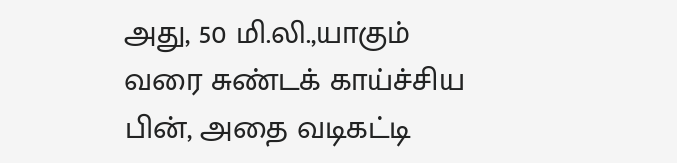அது, 50 மி.லி.,யாகும் வரை சுண்டக் காய்ச்சிய பின், அதை வடிகட்டி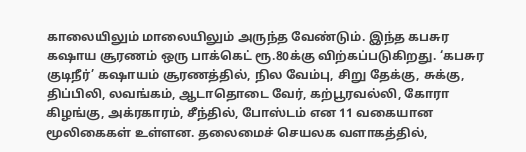காலையிலும் மாலையிலும் அருந்த வேண்டும். இந்த கபசுர கஷாய சூரணம் ஒரு பாக்கெட் ரூ.80க்கு விற்கப்படுகிறது. ‘கபசுர குடிநீர்’ கஷாயம் சூரணத்தில், நில வேம்பு, சிறு தேக்கு, சுக்கு, திப்பிலி, லவங்கம், ஆடாதொடை வேர், கற்பூரவல்லி, கோரா கிழங்கு, அக்ரகாரம், சீந்தில், போஸ்டம் என 11 வகையான மூலிகைகள் உள்ளன. தலைமைச் செயலக வளாகத்தில்,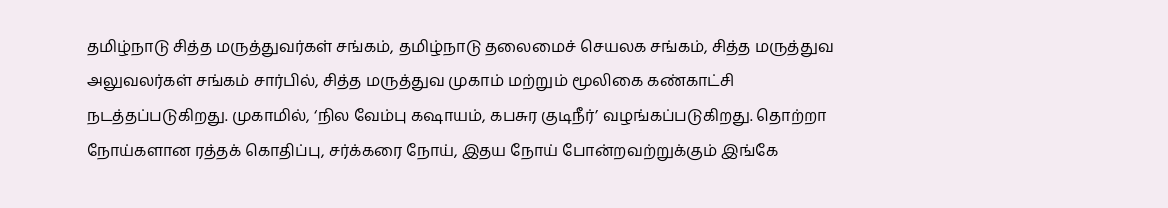தமிழ்நாடு சித்த மருத்துவர்கள் சங்கம், தமிழ்நாடு தலைமைச் செயலக சங்கம், சித்த மருத்துவ அலுவலர்கள் சங்கம் சார்பில், சித்த மருத்துவ முகாம் மற்றும் மூலிகை கண்காட்சி நடத்தப்படுகிறது. முகாமில், ‘நில வேம்பு கஷாயம், கபசுர குடிநீர்’ வழங்கப்படுகிறது. தொற்றா நோய்களான ரத்தக் கொதிப்பு, சர்க்கரை நோய், இதய நோய் போன்றவற்றுக்கும் இங்கே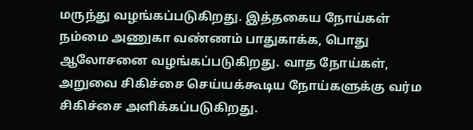மருந்து வழங்கப்படுகிறது. இத்தகைய நோய்கள் நம்மை அணுகா வண்ணம் பாதுகாக்க, பொது ஆலோசனை வழங்கப்படுகிறது. வாத நோய்கள், அறுவை சிகிச்சை செய்யக்கூடிய நோய்களுக்கு வர்ம சிகிச்சை அளிக்கப்படுகிறது.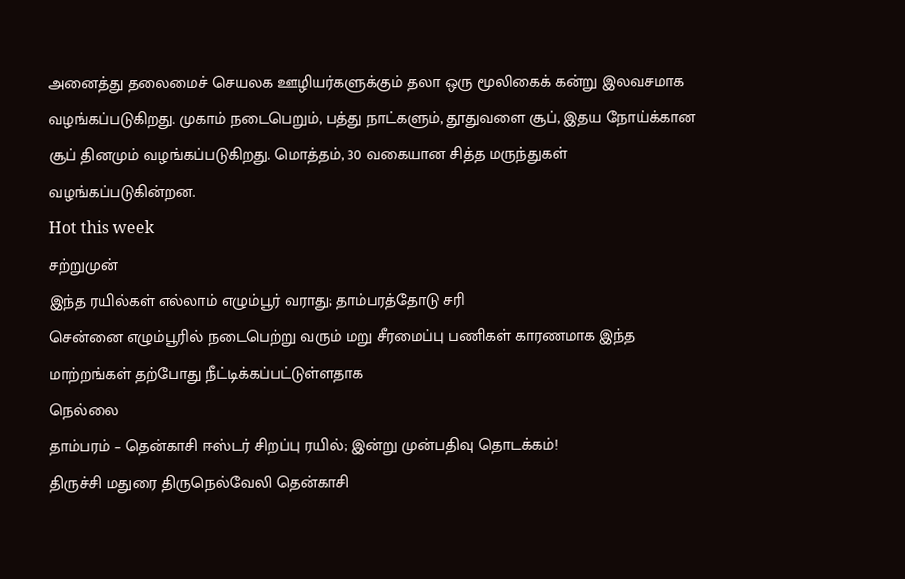அனைத்து தலைமைச் செயலக ஊழியர்களுக்கும் தலா ஒரு மூலிகைக் கன்று இலவசமாக வழங்கப்படுகிறது. முகாம் நடைபெறும், பத்து நாட்களும், தூதுவளை சூப், இதய நோய்க்கான சூப் தினமும் வழங்கப்படுகிறது. மொத்தம், 30 வகையான சித்த மருந்துகள் வழங்கப்படுகின்றன.
Hot this week
சற்றுமுன்
இந்த ரயில்கள் எல்லாம் எழும்பூர் வராது; தாம்பரத்தோடு சரி
சென்னை எழும்பூரில் நடைபெற்று வரும் மறு சீரமைப்பு பணிகள் காரணமாக இந்த மாற்றங்கள் தற்போது நீட்டிக்கப்பட்டுள்ளதாக
நெல்லை
தாம்பரம் – தென்காசி ஈஸ்டர் சிறப்பு ரயில்; இன்று முன்பதிவு தொடக்கம்!
திருச்சி மதுரை திருநெல்வேலி தென்காசி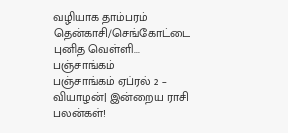வழியாக தாம்பரம் தென்காசி/செங்கோட்டை புனித வெள்ளி...
பஞ்சாங்கம்
பஞ்சாங்கம் ஏப்ரல் 2 – வியாழன்| இன்றைய ராசி பலன்கள்!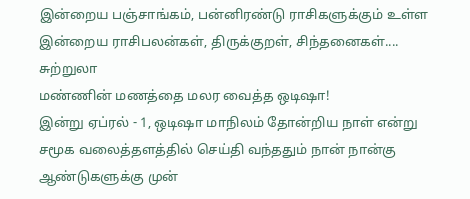இன்றைய பஞ்சாங்கம், பன்னிரண்டு ராசிகளுக்கும் உள்ள இன்றைய ராசிபலன்கள், திருக்குறள், சிந்தனைகள்....
சுற்றுலா
மண்ணின் மணத்தை மலர வைத்த ஒடிஷா!
இன்று ஏப்ரல் - 1, ஒடிஷா மாநிலம் தோன்றிய நாள் என்று சமூக வலைத்தளத்தில் செய்தி வந்ததும் நான் நான்கு ஆண்டுகளுக்கு முன்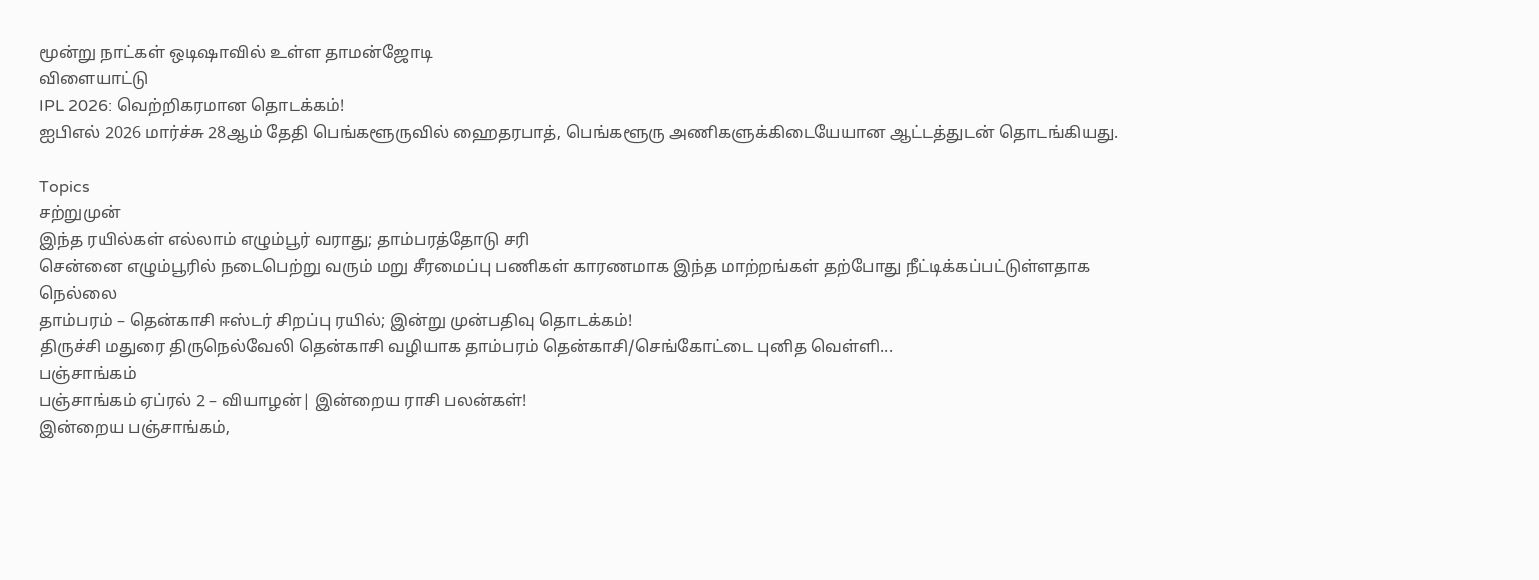மூன்று நாட்கள் ஒடிஷாவில் உள்ள தாமன்ஜோடி
விளையாட்டு
IPL 2026: வெற்றிகரமான தொடக்கம்!
ஐபிஎல் 2026 மார்ச்சு 28ஆம் தேதி பெங்களூருவில் ஹைதரபாத், பெங்களூரு அணிகளுக்கிடையேயான ஆட்டத்துடன் தொடங்கியது.

Topics
சற்றுமுன்
இந்த ரயில்கள் எல்லாம் எழும்பூர் வராது; தாம்பரத்தோடு சரி
சென்னை எழும்பூரில் நடைபெற்று வரும் மறு சீரமைப்பு பணிகள் காரணமாக இந்த மாற்றங்கள் தற்போது நீட்டிக்கப்பட்டுள்ளதாக
நெல்லை
தாம்பரம் – தென்காசி ஈஸ்டர் சிறப்பு ரயில்; இன்று முன்பதிவு தொடக்கம்!
திருச்சி மதுரை திருநெல்வேலி தென்காசி வழியாக தாம்பரம் தென்காசி/செங்கோட்டை புனித வெள்ளி...
பஞ்சாங்கம்
பஞ்சாங்கம் ஏப்ரல் 2 – வியாழன்| இன்றைய ராசி பலன்கள்!
இன்றைய பஞ்சாங்கம்,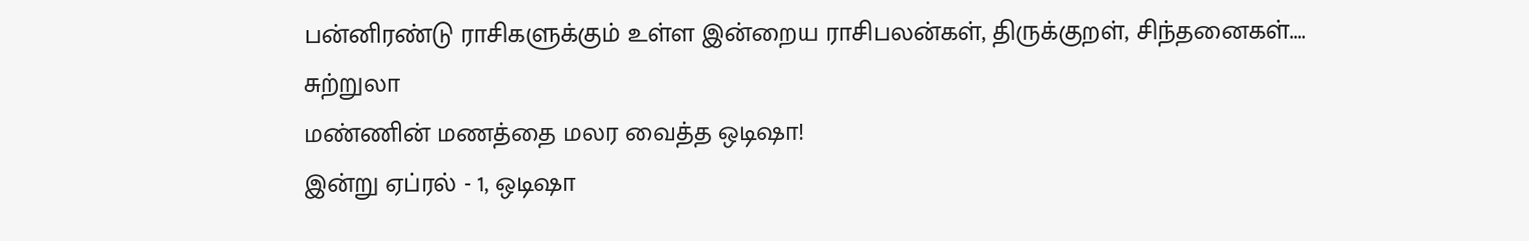பன்னிரண்டு ராசிகளுக்கும் உள்ள இன்றைய ராசிபலன்கள், திருக்குறள், சிந்தனைகள்....
சுற்றுலா
மண்ணின் மணத்தை மலர வைத்த ஒடிஷா!
இன்று ஏப்ரல் - 1, ஒடிஷா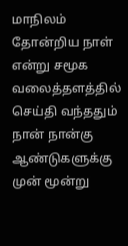மாநிலம் தோன்றிய நாள் என்று சமூக வலைத்தளத்தில் செய்தி வந்ததும் நான் நான்கு ஆண்டுகளுக்கு முன் மூன்று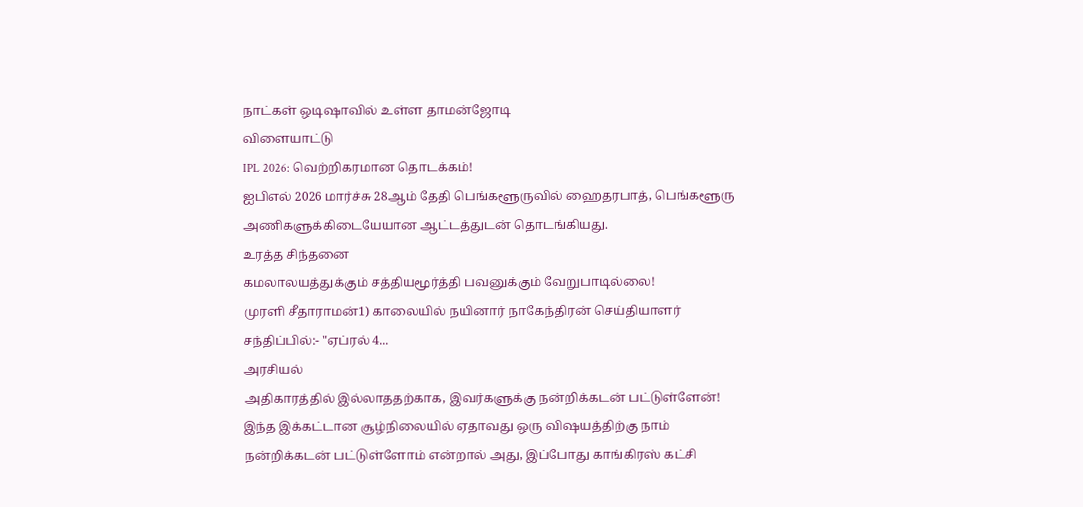நாட்கள் ஒடிஷாவில் உள்ள தாமன்ஜோடி
விளையாட்டு
IPL 2026: வெற்றிகரமான தொடக்கம்!
ஐபிஎல் 2026 மார்ச்சு 28ஆம் தேதி பெங்களூருவில் ஹைதரபாத், பெங்களூரு அணிகளுக்கிடையேயான ஆட்டத்துடன் தொடங்கியது.
உரத்த சிந்தனை
கமலாலயத்துக்கும் சத்தியமூர்த்தி பவனுக்கும் வேறுபாடில்லை!
முரளி சீதாராமன்1) காலையில் நயினார் நாகேந்திரன் செய்தியாளர் சந்திப்பில்:- "ஏப்ரல் 4...
அரசியல்
அதிகாரத்தில் இல்லாததற்காக, இவர்களுக்கு நன்றிக்கடன் பட்டுள்ளேன்!
இந்த இக்கட்டான சூழ்நிலையில் ஏதாவது ஒரு விஷயத்திற்கு நாம் நன்றிக்கடன் பட்டுள்ளோம் என்றால் அது, இப்போது காங்கிரஸ் கட்சி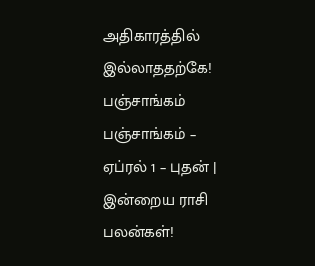அதிகாரத்தில் இல்லாததற்கே!
பஞ்சாங்கம்
பஞ்சாங்கம் – ஏப்ரல் 1 – புதன் | இன்றைய ராசி பலன்கள்!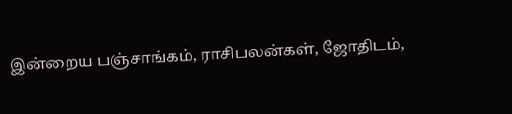இன்றைய பஞ்சாங்கம், ராசிபலன்கள், ஜோதிடம்,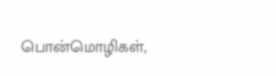பொன்மொழிகள்,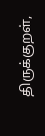திருக்குறள்,